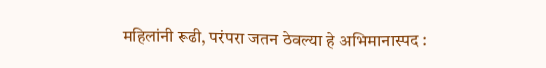महिलांनी रूढी, परंपरा जतन ठेवल्या हे अभिमानास्पद :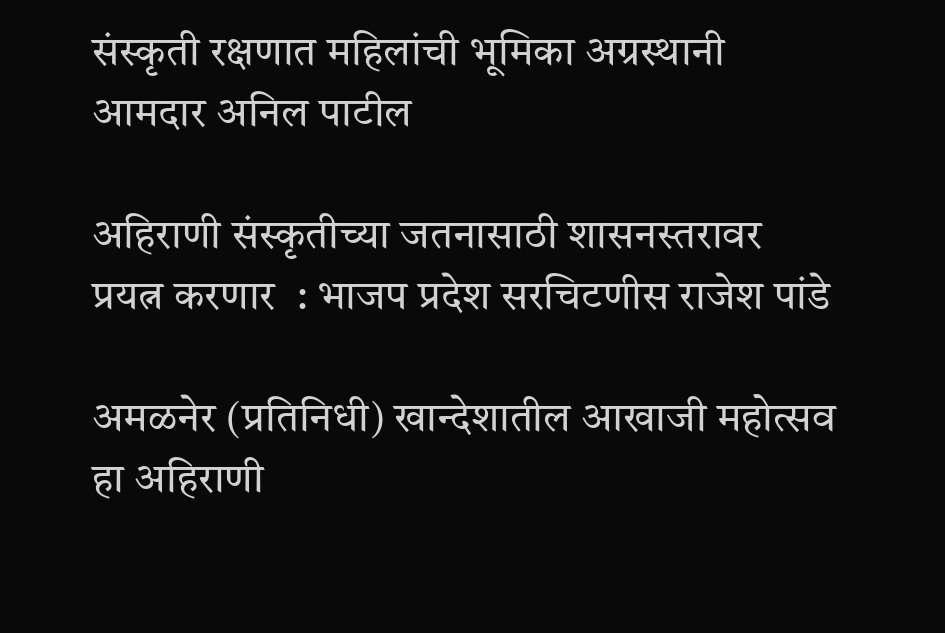संस्कृती रक्षणात महिलांची भूमिका अग्रस्थानी आमदार अनिल पाटील

अहिराणी संस्कृतीच्या जतनासाठी शासनस्तरावर प्रयत्न करणार  : भाजप प्रदेश सरचिटणीस राजेश पांडे

अमळनेर (प्रतिनिधी) खान्देशातील आखाजी महोत्सव हा अहिराणी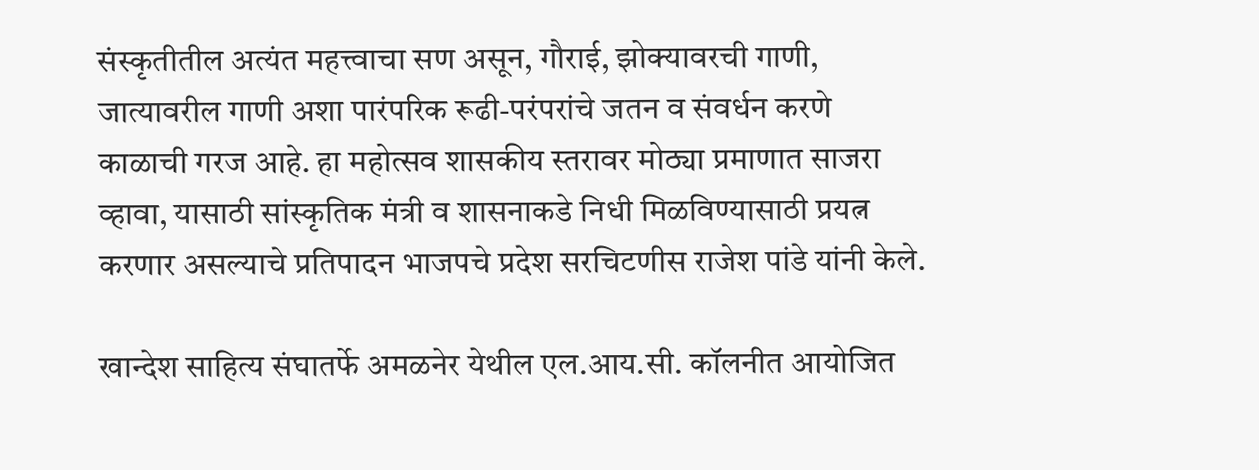संस्कृतीतील अत्यंत महत्त्वाचा सण असून, गौराई, झोक्यावरची गाणी, जात्यावरील गाणी अशा पारंपरिक रूढी-परंपरांचे जतन व संवर्धन करणे काळाची गरज आहे. हा महोत्सव शासकीय स्तरावर मोठ्या प्रमाणात साजरा व्हावा, यासाठी सांस्कृतिक मंत्री व शासनाकडे निधी मिळविण्यासाठी प्रयत्न करणार असल्याचे प्रतिपादन भाजपचे प्रदेश सरचिटणीस राजेश पांडे यांनी केले.

खान्देश साहित्य संघातर्फे अमळनेर येथील एल.आय.सी. कॉलनीत आयोजित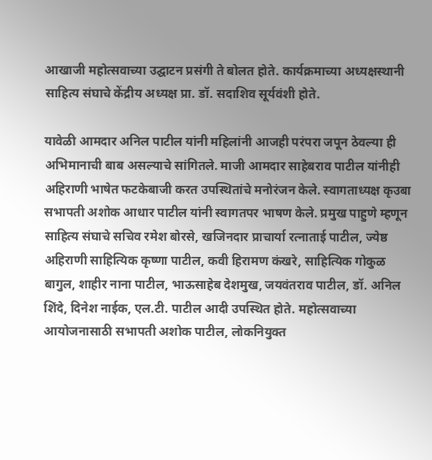आखाजी महोत्सवाच्या उद्घाटन प्रसंगी ते बोलत होते. कार्यक्रमाच्या अध्यक्षस्थानी साहित्य संघाचे केंद्रीय अध्यक्ष प्रा. डॉ. सदाशिव सूर्यवंशी होते.

यावेळी आमदार अनिल पाटील यांनी महिलांनी आजही परंपरा जपून ठेवल्या ही अभिमानाची बाब असल्याचे सांगितले. माजी आमदार साहेबराव पाटील यांनीही अहिराणी भाषेत फटकेबाजी करत उपस्थितांचे मनोरंजन केले. स्वागताध्यक्ष कृउबा सभापती अशोक आधार पाटील यांनी स्वागतपर भाषण केले. प्रमुख पाहुणे म्हणून साहित्य संघाचे सचिव रमेश बोरसे, खजिनदार प्राचार्या रत्नाताई पाटील, ज्येष्ठ अहिराणी साहित्यिक कृष्णा पाटील, कवी हिरामण कंखरे, साहित्यिक गोकुळ बागुल, शाहीर नाना पाटील, भाऊसाहेब देशमुख, जयवंतराव पाटील, डॉ. अनिल शिंदे, दिनेश नाईक, एल.टी. पाटील आदी उपस्थित होते. महोत्सवाच्या आयोजनासाठी सभापती अशोक पाटील, लोकनियुक्त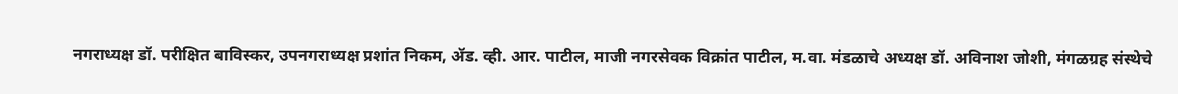नगराध्यक्ष डॉ. परीक्षित बाविस्कर, उपनगराध्यक्ष प्रशांत निकम, ॲड. व्ही. आर. पाटील, माजी नगरसेवक विक्रांत पाटील, म.वा. मंडळाचे अध्यक्ष डॉ. अविनाश जोशी, मंगळग्रह संस्थेचे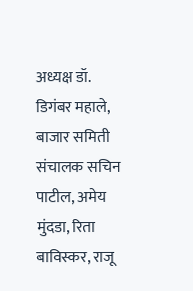अध्यक्ष डॉ. डिगंबर महाले, बाजार समिती संचालक सचिन पाटील, अमेय मुंदडा, रिता बाविस्कर, राजू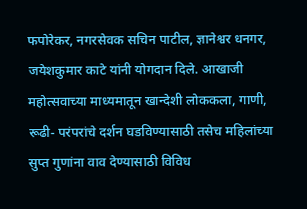फपोरेकर, नगरसेवक सचिन पाटील, ज्ञानेश्वर धनगर, जयेशकुमार काटे यांनी योगदान दिले. आखाजी महोत्सवाच्या माध्यमातून खान्देशी लोककला, गाणी, रूढी- परंपरांचे दर्शन घडविण्यासाठी तसेच महिलांच्या सुप्त गुणांना वाव देण्यासाठी विविध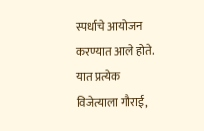स्पर्धाचे आयोजन करण्यात आले होते. यात प्रत्येक विजेत्याला गौराई,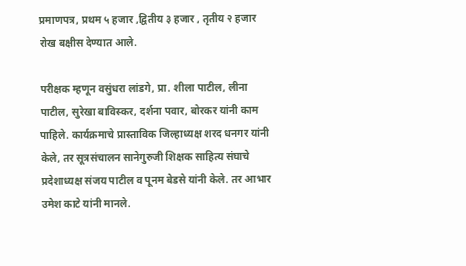प्रमाणपत्र, प्रथम ५ हजार ,द्वितीय ३ हजार , तृतीय २ हजार रोख बक्षीस देण्यात आले.

परीक्षक म्हणून वसुंधरा लांडगे, प्रा. शीला पाटील, लीना पाटील, सुरेखा बाविस्कर, दर्शना पवार, बोरकर यांनी काम पाहिले. कार्यक्रमाचे प्रास्ताविक जिल्हाध्यक्ष शरद धनगर यांनी केले, तर सूत्रसंचालन सानेगुरुजी शिक्षक साहित्य संघाचे प्रदेशाध्यक्ष संजय पाटील व पूनम बेडसे यांनी केले. तर आभार उमेश काटे यांनी मानले.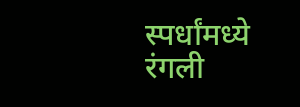स्पर्धांमध्ये रंगली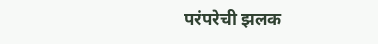परंपरेची झलक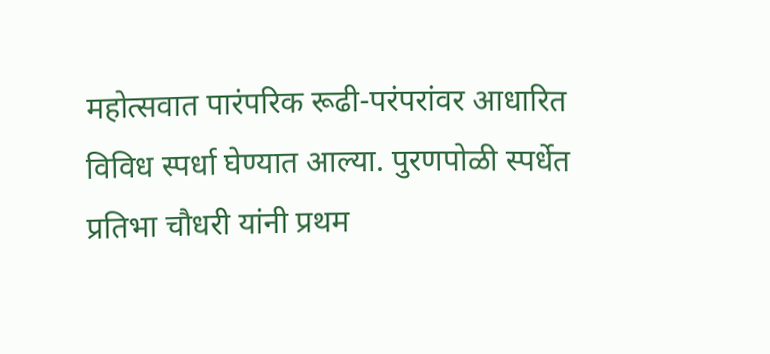महोत्सवात पारंपरिक रूढी-परंपरांवर आधारित विविध स्पर्धा घेण्यात आल्या. पुरणपोळी स्पर्धेत प्रतिभा चौधरी यांनी प्रथम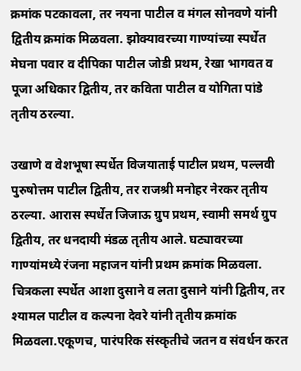क्रमांक पटकावला, तर नयना पाटील व मंगल सोनवणे यांनी द्वितीय क्रमांक मिळवला. झोक्यावरच्या गाण्यांच्या स्पर्धेत मेघना पवार व दीपिका पाटील जोडी प्रथम, रेखा भागवत व पूजा अधिकार द्वितीय, तर कविता पाटील व योगिता पांडे तृतीय ठरल्या.

उखाणे व वेशभूषा स्पर्धेत विजयाताई पाटील प्रथम, पल्लवी पुरुषोत्तम पाटील द्वितीय, तर राजश्री मनोहर नेरकर तृतीय ठरल्या. आरास स्पर्धेत जिजाऊ ग्रुप प्रथम, स्वामी समर्थ ग्रुप द्वितीय, तर धनदायी मंडळ तृतीय आले. घट्यावरच्या गाण्यांमध्ये रंजना महाजन यांनी प्रथम क्रमांक मिळवला. चित्रकला स्पर्धेत आशा दुसाने व लता दुसाने यांनी द्वितीय, तर श्यामल पाटील व कल्पना देवरे यांनी तृतीय क्रमांक मिळवला.एकूणच, पारंपरिक संस्कृतीचे जतन व संवर्धन करत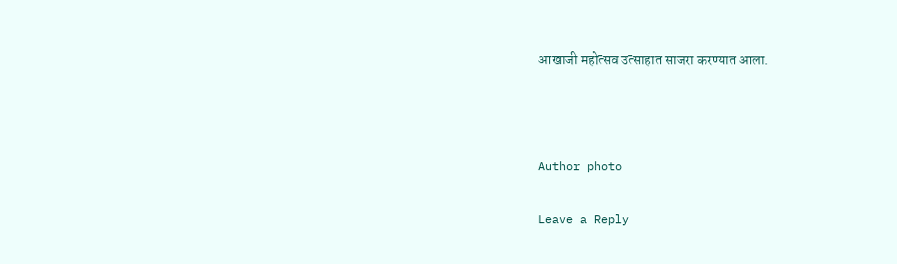आखाजी महोत्सव उत्साहात साजरा करण्यात आला.



Author photo

Leave a Reply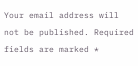Your email address will not be published. Required fields are marked *